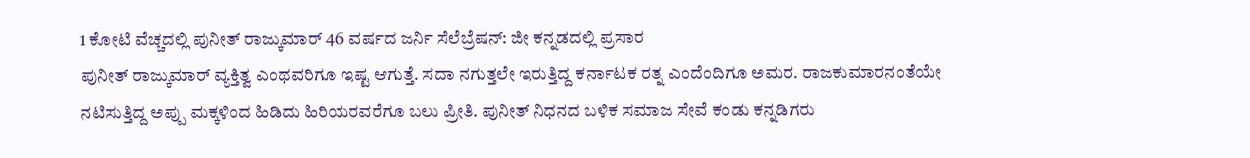1 ಕೋಟಿ ವೆಚ್ಚದಲ್ಲಿ ಪುನೀತ್ ರಾಜ್ಕುಮಾರ್ 46 ವರ್ಷದ ಜರ್ನಿ ಸೆಲೆಬ್ರೆಷನ್: ಜೀ ಕನ್ನಡದಲ್ಲಿ ಪ್ರಸಾರ
ಪುನೀತ್ ರಾಜ್ಕುಮಾರ್ ವ್ಯಕ್ತಿತ್ವ ಎಂಥವರಿಗೂ ಇಷ್ಟ ಆಗುತ್ತೆ. ಸದಾ ನಗುತ್ತಲೇ ಇರುತ್ತಿದ್ದ ಕರ್ನಾಟಕ ರತ್ನ ಎಂದೆಂದಿಗೂ ಅಮರ. ರಾಜಕುಮಾರನಂತೆಯೇ ನಟಿಸುತ್ತಿದ್ದ ಅಪ್ಪು ಮಕ್ಕಳಿಂದ ಹಿಡಿದು ಹಿರಿಯರವರೆಗೂ ಬಲು ಪ್ರೀತಿ. ಪುನೀತ್ ನಿಧನದ ಬಳಿಕ ಸಮಾಜ ಸೇವೆ ಕಂಡು ಕನ್ನಡಿಗರು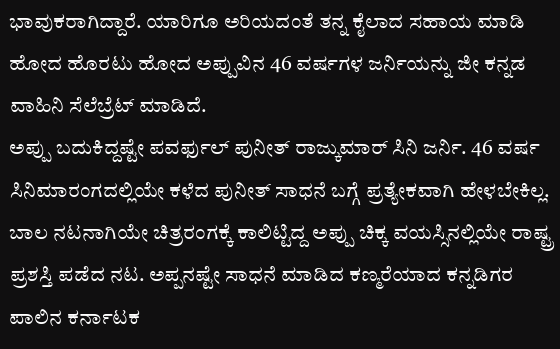ಭಾವುಕರಾಗಿದ್ದಾರೆ. ಯಾರಿಗೂ ಅರಿಯದಂತೆ ತನ್ನ ಕೈಲಾದ ಸಹಾಯ ಮಾಡಿ ಹೋದ ಹೊರಟು ಹೋದ ಅಪ್ಪುವಿನ 46 ವರ್ಷಗಳ ಜರ್ನಿಯನ್ನು ಜೀ ಕನ್ನಡ ವಾಹಿನಿ ಸೆಲೆಬ್ರೆಟ್ ಮಾಡಿದೆ.
ಅಪ್ಪು ಬದುಕಿದ್ದಷ್ಟೇ ಪವರ್ಫುಲ್ ಪುನೀತ್ ರಾಜ್ಕುಮಾರ್ ಸಿನಿ ಜರ್ನಿ. 46 ವರ್ಷ ಸಿನಿಮಾರಂಗದಲ್ಲಿಯೇ ಕಳೆದ ಪುನೀತ್ ಸಾಧನೆ ಬಗ್ಗೆ ಪ್ರತ್ಯೇಕವಾಗಿ ಹೇಳಬೇಕಿಲ್ಲ. ಬಾಲ ನಟನಾಗಿಯೇ ಚಿತ್ರರಂಗಕ್ಕೆ ಕಾಲಿಟ್ಟಿದ್ದ ಅಪ್ಪು ಚಿಕ್ಕ ವಯಸ್ಸಿನಲ್ಲಿಯೇ ರಾಷ್ಟ್ರ ಪ್ರಶಸ್ತಿ ಪಡೆದ ನಟ. ಅಪ್ಪನಷ್ಟೇ ಸಾಧನೆ ಮಾಡಿದ ಕಣ್ಮರೆಯಾದ ಕನ್ನಡಿಗರ ಪಾಲಿನ ಕರ್ನಾಟಕ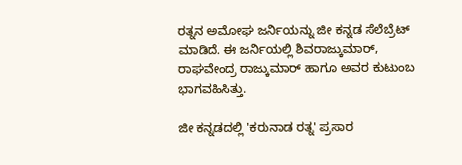ರತ್ನನ ಅಮೋಘ ಜರ್ನಿಯನ್ನು ಜೀ ಕನ್ನಡ ಸೆಲೆಬ್ರೆಟ್ ಮಾಡಿದೆ. ಈ ಜರ್ನಿಯಲ್ಲಿ ಶಿವರಾಜ್ಕುಮಾರ್, ರಾಘವೇಂದ್ರ ರಾಜ್ಕುಮಾರ್ ಹಾಗೂ ಅವರ ಕುಟುಂಬ ಭಾಗವಹಿಸಿತ್ತು.

ಜೀ ಕನ್ನಡದಲ್ಲಿ 'ಕರುನಾಡ ರತ್ನ' ಪ್ರಸಾರ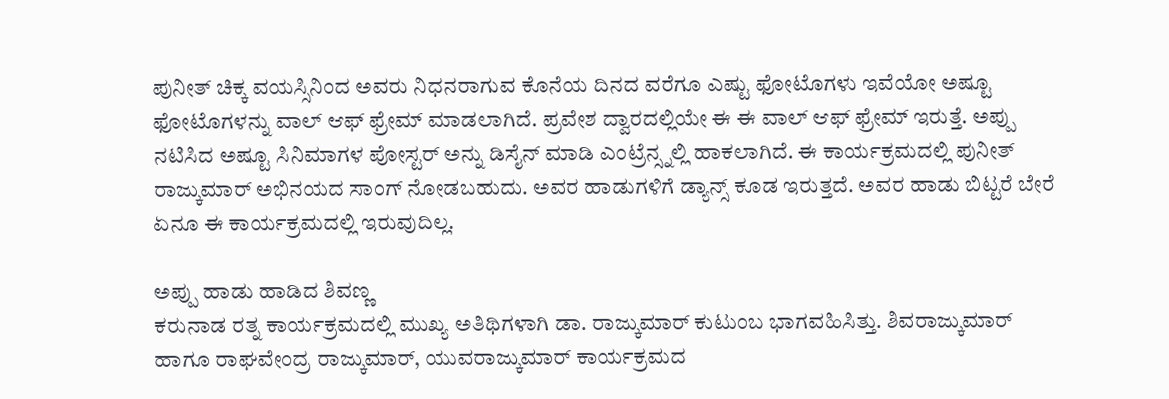ಪುನೀತ್ ಚಿಕ್ಕ ವಯಸ್ಸಿನಿಂದ ಅವರು ನಿಧನರಾಗುವ ಕೊನೆಯ ದಿನದ ವರೆಗೂ ಎಷ್ಟು ಫೋಟೊಗಳು ಇವೆಯೋ ಅಷ್ಟೂ ಫೋಟೊಗಳನ್ನು ವಾಲ್ ಆಫ್ ಫ್ರೇಮ್ ಮಾಡಲಾಗಿದೆ. ಪ್ರವೇಶ ದ್ವಾರದಲ್ಲಿಯೇ ಈ ಈ ವಾಲ್ ಆಫ್ ಫ್ರೇಮ್ ಇರುತ್ತೆ. ಅಪ್ಪು ನಟಿಸಿದ ಅಷ್ಟೂ ಸಿನಿಮಾಗಳ ಪೋಸ್ಟರ್ ಅನ್ನು ಡಿಸೈನ್ ಮಾಡಿ ಎಂಟ್ರೆನ್ಸ್ನಲ್ಲಿ ಹಾಕಲಾಗಿದೆ. ಈ ಕಾರ್ಯಕ್ರಮದಲ್ಲಿ ಪುನೀತ್ ರಾಜ್ಕುಮಾರ್ ಅಭಿನಯದ ಸಾಂಗ್ ನೋಡಬಹುದು. ಅವರ ಹಾಡುಗಳಿಗೆ ಡ್ಯಾನ್ಸ್ ಕೂಡ ಇರುತ್ತದೆ. ಅವರ ಹಾಡು ಬಿಟ್ಟರೆ ಬೇರೆ ಏನೂ ಈ ಕಾರ್ಯಕ್ರಮದಲ್ಲಿ ಇರುವುದಿಲ್ಲ.

ಅಪ್ಪು ಹಾಡು ಹಾಡಿದ ಶಿವಣ್ಣ
ಕರುನಾಡ ರತ್ನ ಕಾರ್ಯಕ್ರಮದಲ್ಲಿ ಮುಖ್ಯ ಅತಿಥಿಗಳಾಗಿ ಡಾ. ರಾಜ್ಕುಮಾರ್ ಕುಟುಂಬ ಭಾಗವಹಿಸಿತ್ತು. ಶಿವರಾಜ್ಕುಮಾರ್ ಹಾಗೂ ರಾಘವೇಂದ್ರ ರಾಜ್ಕುಮಾರ್, ಯುವರಾಜ್ಕುಮಾರ್ ಕಾರ್ಯಕ್ರಮದ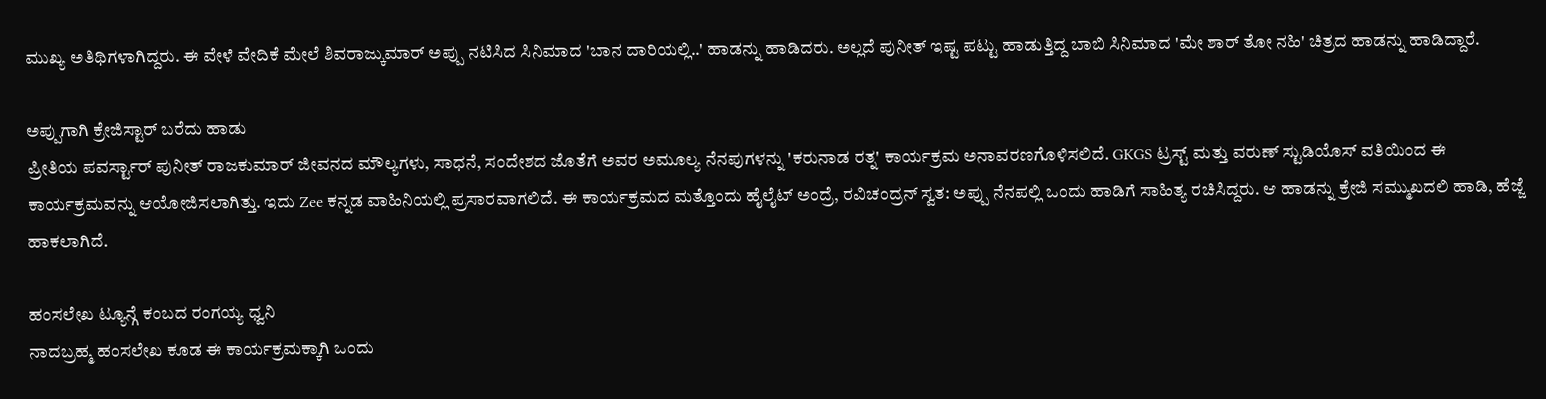ಮುಖ್ಯ ಅತಿಥಿಗಳಾಗಿದ್ದರು. ಈ ವೇಳೆ ವೇದಿಕೆ ಮೇಲೆ ಶಿವರಾಜ್ಕುಮಾರ್ ಅಪ್ಪು ನಟಿಸಿದ ಸಿನಿಮಾದ 'ಬಾನ ದಾರಿಯಲ್ಲಿ..' ಹಾಡನ್ನು ಹಾಡಿದರು. ಅಲ್ಲದೆ ಪುನೀತ್ ಇಷ್ಟ ಪಟ್ಟು ಹಾಡುತ್ತಿದ್ದ ಬಾಬಿ ಸಿನಿಮಾದ 'ಮೇ ಶಾರ್ ತೋ ನಹಿ' ಚಿತ್ರದ ಹಾಡನ್ನು ಹಾಡಿದ್ದಾರೆ.

ಅಪ್ಪುಗಾಗಿ ಕ್ರೇಜಿಸ್ಟಾರ್ ಬರೆದು ಹಾಡು
ಪ್ರೀತಿಯ ಪವರ್ಸ್ಟಾರ್ ಪುನೀತ್ ರಾಜಕುಮಾರ್ ಜೀವನದ ಮೌಲ್ಯಗಳು, ಸಾಧನೆ, ಸಂದೇಶದ ಜೊತೆಗೆ ಅವರ ಅಮೂಲ್ಯ ನೆನಪುಗಳನ್ನು 'ಕರುನಾಡ ರತ್ನ' ಕಾರ್ಯಕ್ರಮ ಅನಾವರಣಗೊಳಿಸಲಿದೆ. GKGS ಟ್ರಸ್ಟ್ ಮತ್ತು ವರುಣ್ ಸ್ಟುಡಿಯೊಸ್ ವತಿಯಿಂದ ಈ ಕಾರ್ಯಕ್ರಮವನ್ನು ಆಯೋಜಿಸಲಾಗಿತ್ತು. ಇದು Zee ಕನ್ನಡ ವಾಹಿನಿಯಲ್ಲಿ ಪ್ರಸಾರವಾಗಲಿದೆ. ಈ ಕಾರ್ಯಕ್ರಮದ ಮತ್ತೊಂದು ಹೈಲೈಟ್ ಅಂದ್ರೆ, ರವಿಚಂದ್ರನ್ ಸ್ವತ: ಅಪ್ಪು ನೆನಪಲ್ಲಿ ಒಂದು ಹಾಡಿಗೆ ಸಾಹಿತ್ಯ ರಚಿಸಿದ್ದರು. ಆ ಹಾಡನ್ನು ಕ್ರೇಜಿ ಸಮ್ಮುಖದಲಿ ಹಾಡಿ, ಹೆಜ್ಜೆ ಹಾಕಲಾಗಿದೆ.

ಹಂಸಲೇಖ ಟ್ಯೂನ್ಗೆ ಕಂಬದ ರಂಗಯ್ಯ ಧ್ವನಿ
ನಾದಬ್ರಹ್ಮ ಹಂಸಲೇಖ ಕೂಡ ಈ ಕಾರ್ಯಕ್ರಮಕ್ಕಾಗಿ ಒಂದು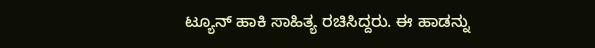ಟ್ಯೂನ್ ಹಾಕಿ ಸಾಹಿತ್ಯ ರಚಿಸಿದ್ದರು. ಈ ಹಾಡನ್ನು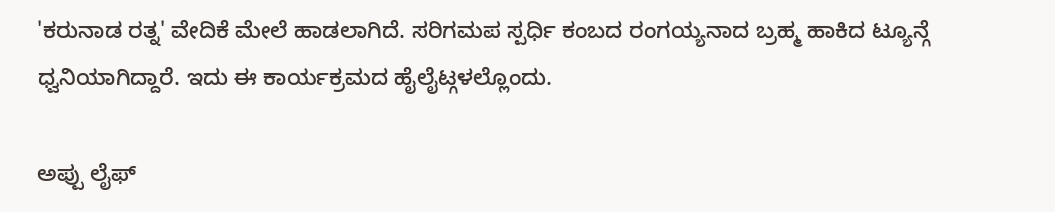'ಕರುನಾಡ ರತ್ನ' ವೇದಿಕೆ ಮೇಲೆ ಹಾಡಲಾಗಿದೆ. ಸರಿಗಮಪ ಸ್ಪರ್ಧಿ ಕಂಬದ ರಂಗಯ್ಯನಾದ ಬ್ರಹ್ಮ ಹಾಕಿದ ಟ್ಯೂನ್ಗೆ ಧ್ವನಿಯಾಗಿದ್ದಾರೆ. ಇದು ಈ ಕಾರ್ಯಕ್ರಮದ ಹೈಲೈಟ್ಗಳಲ್ಲೊಂದು.

ಅಪ್ಪು ಲೈಫ್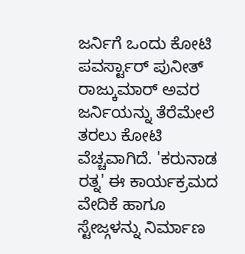ಜರ್ನಿಗೆ ಒಂದು ಕೋಟಿ
ಪವರ್ಸ್ಟಾರ್ ಪುನೀತ್ ರಾಜ್ಕುಮಾರ್ ಅವರ ಜರ್ನಿಯನ್ನು ತೆರೆಮೇಲೆ ತರಲು ಕೋಟಿ ವೆಚ್ಚವಾಗಿದೆ. 'ಕರುನಾಡ ರತ್ನ' ಈ ಕಾರ್ಯಕ್ರಮದ ವೇದಿಕೆ ಹಾಗೂ ಸ್ಟೇಜ್ಗಳನ್ನು ನಿರ್ಮಾಣ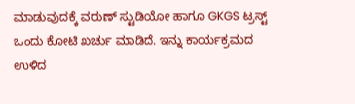ಮಾಡುವುದಕ್ಕೆ ವರುಣ್ ಸ್ಟುಡಿಯೋ ಹಾಗೂ GKGS ಟ್ರಸ್ಟ್ ಒಂದು ಕೋಟಿ ಖರ್ಚು ಮಾಡಿದೆ. ಇನ್ನು ಕಾರ್ಯಕ್ರಮದ ಉಳಿದ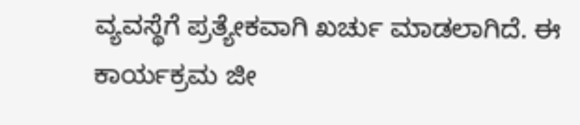ವ್ಯವಸ್ಥೆಗೆ ಪ್ರತ್ಯೇಕವಾಗಿ ಖರ್ಚು ಮಾಡಲಾಗಿದೆ. ಈ ಕಾರ್ಯಕ್ರಮ ಜೀ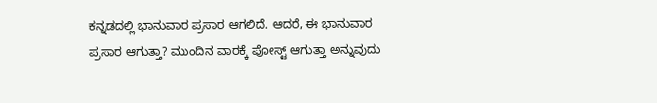ಕನ್ನಡದಲ್ಲಿ ಭಾನುವಾರ ಪ್ರಸಾರ ಆಗಲಿದೆ. ಆದರೆ, ಈ ಭಾನುವಾರ ಪ್ರಸಾರ ಆಗುತ್ತಾ? ಮುಂದಿನ ವಾರಕ್ಕೆ ಪೋಸ್ಟ್ ಆಗುತ್ತಾ ಅನ್ನುವುದು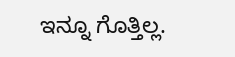ಇನ್ನೂ ಗೊತ್ತಿಲ್ಲ.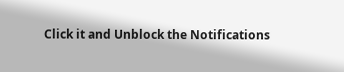Click it and Unblock the Notifications